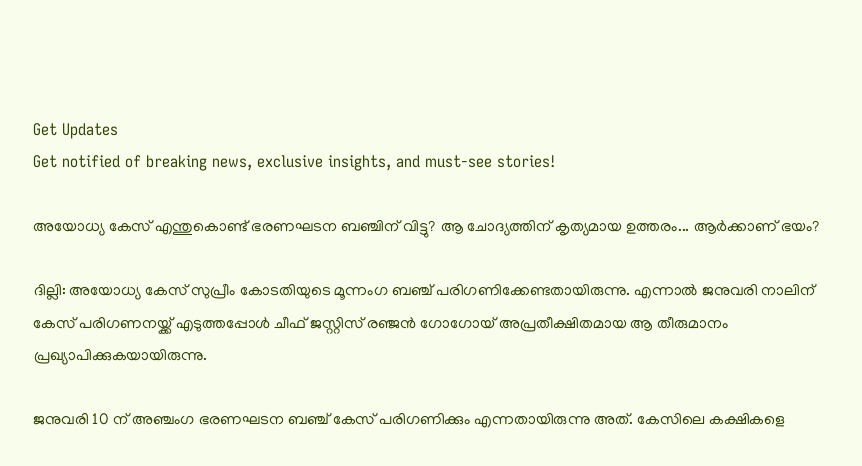Get Updates
Get notified of breaking news, exclusive insights, and must-see stories!

അയോധ്യ കേസ് എന്തുകൊണ്ട് ഭരണഘടന ബഞ്ചിന് വിട്ടു? ആ ചോദ്യത്തിന് കൃത്യമായ ഉത്തരം... ആര്‍ക്കാണ് ഭയം?

ദില്ലി: അയോധ്യ കേസ് സുപ്രീം കോടതിയുടെ മൂന്നംഗ ബഞ്ച് പരിഗണിക്കേണ്ടതായിരുന്നു. എന്നാല്‍ ജനുവരി നാലിന് കേസ് പരിഗണനയ്ക്ക് എടുത്തപ്പോള്‍ ചീഫ് ജസ്റ്റിസ് രഞ്ജന്‍ ഗോഗോയ് അപ്രതീക്ഷിതമായ ആ തീരുമാനം പ്രഖ്യാപിക്കുകയായിരുന്നു.

ജനുവരി 10 ന് അഞ്ചംഗ ഭരണഘടന ബഞ്ച് കേസ് പരിഗണിക്കും എന്നതായിരുന്നു അത്. കേസിലെ കക്ഷികളെ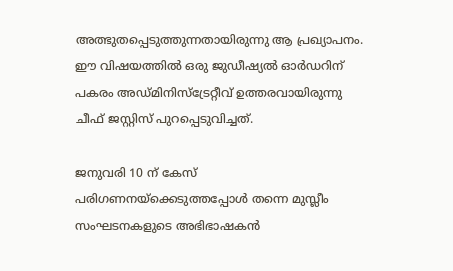അത്ഭുതപ്പെടുത്തുന്നതായിരുന്നു ആ പ്രഖ്യാപനം. ഈ വിഷയത്തില്‍ ഒരു ജുഡീഷ്യല്‍ ഓര്‍ഡറിന് പകരം അഡ്മിനിസ്‌ട്രേറ്റീവ് ഉത്തരവായിരുന്നു ചീഫ് ജസ്റ്റിസ് പുറപ്പെടുവിച്ചത്.

ജനുവരി 10 ന് കേസ് പരിഗണനയ്‌ക്കെടുത്തപ്പോള്‍ തന്നെ മുസ്ലീം സംഘടനകളുടെ അഭിഭാഷകന്‍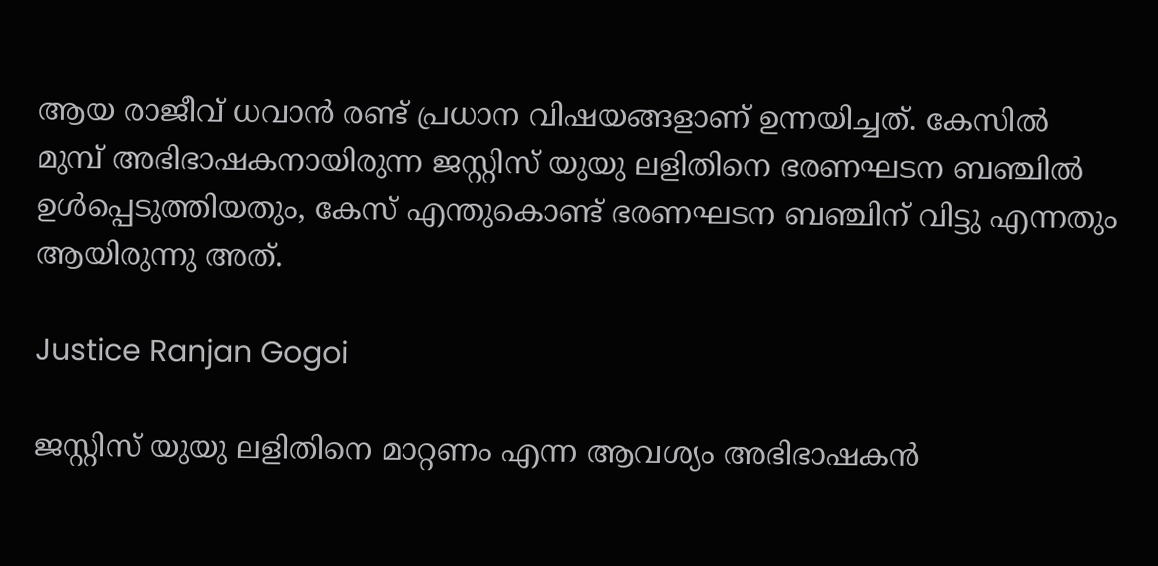ആയ രാജീവ് ധവാന്‍ രണ്ട് പ്രധാന വിഷയങ്ങളാണ് ഉന്നയിച്ചത്. കേസില്‍ മുമ്പ് അഭിഭാഷകനായിരുന്ന ജസ്റ്റിസ് യുയു ലളിതിനെ ഭരണഘടന ബഞ്ചില്‍ ഉള്‍പ്പെടുത്തിയതും, കേസ് എന്തുകൊണ്ട് ഭരണഘടന ബഞ്ചിന് വിട്ടു എന്നതും ആയിരുന്നു അത്.

Justice Ranjan Gogoi

ജസ്റ്റിസ് യുയു ലളിതിനെ മാറ്റണം എന്ന ആവശ്യം അഭിഭാഷകന്‍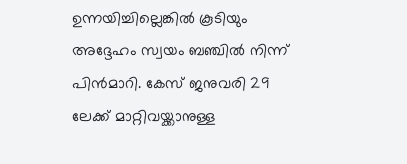ഉന്നയിച്ചില്ലെങ്കില്‍ കൂടിയും അദ്ദേഹം സ്വയം ബഞ്ചില്‍ നിന്ന് പിന്‍മാറി. കേസ് ജനുവരി 29 ലേക്ക് മാറ്റിവയ്ക്കാനുള്ള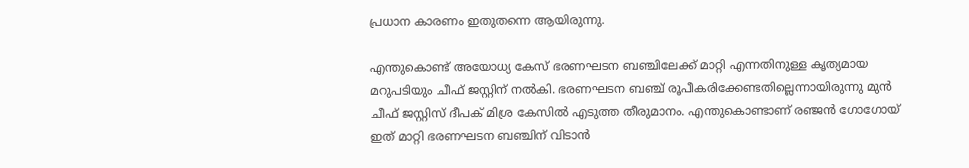പ്രധാന കാരണം ഇതുതന്നെ ആയിരുന്നു.

എന്തുകൊണ്ട് അയോധ്യ കേസ് ഭരണഘടന ബഞ്ചിലേക്ക് മാറ്റി എന്നതിനുള്ള കൃത്യമായ മറുപടിയും ചീഫ് ജസ്റ്റിന് നല്‍കി. ഭരണഘടന ബഞ്ച് രൂപീകരിക്കേണ്ടതില്ലെന്നായിരുന്നു മുന്‍ ചീഫ് ജസ്റ്റിസ് ദീപക് മിശ്ര കേസില്‍ എടുത്ത തീരുമാനം. എന്തുകൊണ്ടാണ് രഞ്ജന്‍ ഗോഗോയ് ഇത് മാറ്റി ഭരണഘടന ബഞ്ചിന് വിടാന്‍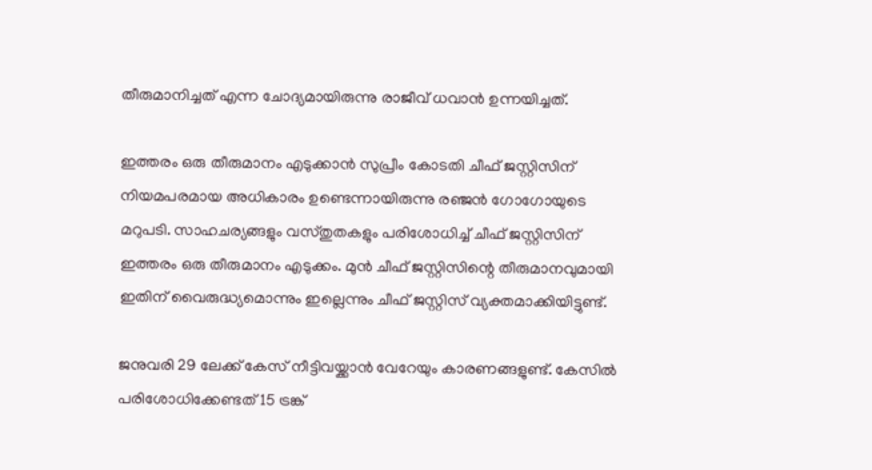തീരുമാനിച്ചത് എന്ന ചോദ്യമായിരുന്നു രാജീവ് ധവാന്‍ ഉന്നയിച്ചത്.

ഇത്തരം ഒരു തീരുമാനം എടുക്കാന്‍ സുപ്രീം കോടതി ചീഫ് ജസ്റ്റിസിന് നിയമപരമായ അധികാരം ഉണ്ടെന്നായിരുന്നു രഞ്ജന്‍ ഗോഗോയുടെ മറുപടി. സാഹചര്യങ്ങളും വസ്തുതകളും പരിശോധിച്ച് ചീഫ് ജസ്റ്റിസിന് ഇത്തരം ഒരു തീരുമാനം എടുക്കം. മുന്‍ ചീഫ് ജസ്റ്റിസിന്റെ തീരുമാനവുമായി ഇതിന് വൈരുദ്ധ്യമൊന്നും ഇല്ലെന്നും ചീഫ് ജസ്റ്റിസ് വ്യക്തമാക്കിയിട്ടുണ്ട്.

ജനുവരി 29 ലേക്ക് കേസ് നീട്ടിവയ്ക്കാന്‍ വേറേയും കാരണങ്ങളുണ്ട്. കേസില്‍ പരിശോധിക്കേണ്ടത് 15 ട്രങ്ക്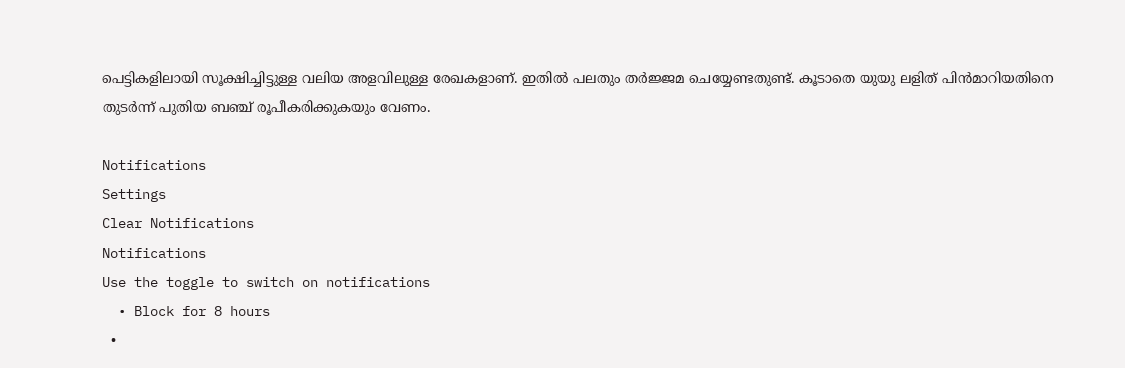പെട്ടികളിലായി സൂക്ഷിച്ചിട്ടുള്ള വലിയ അളവിലുള്ള രേഖകളാണ്. ഇതില്‍ പലതും തര്‍ജ്ജമ ചെയ്യേണ്ടതുണ്ട്. കൂടാതെ യുയു ലളിത് പിന്‍മാറിയതിനെ തുടര്‍ന്ന് പുതിയ ബഞ്ച് രൂപീകരിക്കുകയും വേണം.

Notifications
Settings
Clear Notifications
Notifications
Use the toggle to switch on notifications
  • Block for 8 hours
  •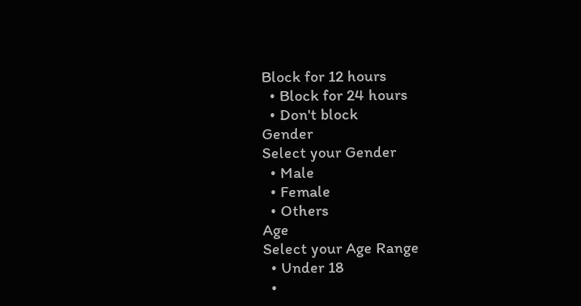Block for 12 hours
  • Block for 24 hours
  • Don't block
Gender
Select your Gender
  • Male
  • Female
  • Others
Age
Select your Age Range
  • Under 18
  •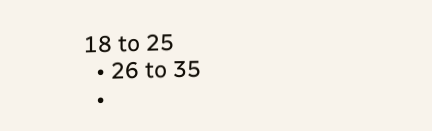18 to 25
  • 26 to 35
  •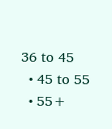36 to 45
  • 45 to 55
  • 55+